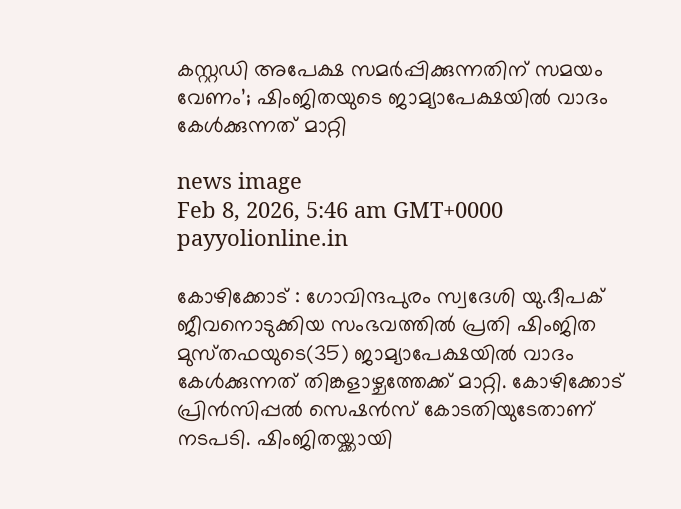കസ്റ്റഡി അപേക്ഷ സമർപ്പിക്കുന്നതിന് സമയം വേണം’; ഷിംജിതയുടെ ജാമ്യാപേക്ഷയിൽ വാദം കേൾക്കുന്നത് മാറ്റി

news image
Feb 8, 2026, 5:46 am GMT+0000 payyolionline.in

കോഴിക്കോട് : ഗോവിന്ദപുരം സ്വദേശി യു.ദീപക് ജീവനൊടുക്കിയ സംഭവത്തിൽ പ്രതി ഷിംജിത മുസ്‌തഫയുടെ(35) ജാമ്യാപേക്ഷയിൽ വാദം കേൾക്കുന്നത് തിങ്കളാഴ്ചത്തേക്ക് മാറ്റി. കോഴിക്കോട് പ്രിൻസിപ്പൽ സെഷൻസ് കോടതിയുടേതാണ് നടപടി. ഷിംജിതയ്ക്കായി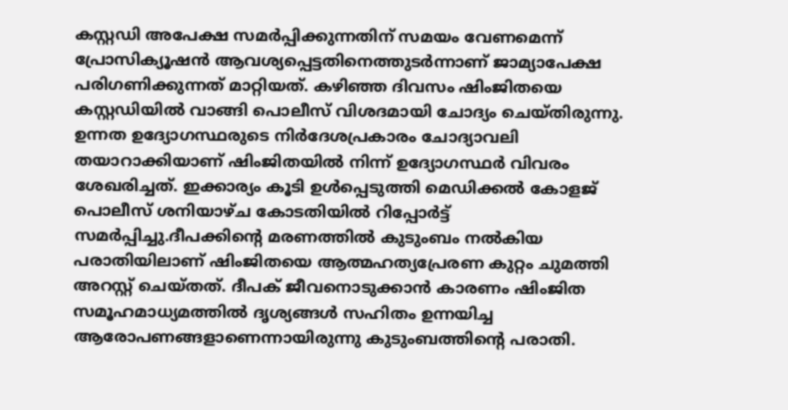കസ്റ്റഡി അപേക്ഷ സമർപ്പിക്കുന്നതിന് സമയം വേണമെന്ന് പ്രോസിക്യൂഷൻ ആവശ്യപ്പെട്ടതിനെത്തുടർന്നാണ് ജാമ്യാപേക്ഷ പരിഗണിക്കുന്നത് മാറ്റിയത്. കഴിഞ്ഞ ദിവസം ഷിംജിതയെ കസ്റ്റഡിയിൽ വാങ്ങി പൊലീസ് വിശദമായി ചോദ്യം ചെയ്തിരുന്നു. ഉന്നത ഉദ്യോഗസ്ഥരുടെ നിർദേശപ്രകാരം ചോദ്യാവലി തയാറാക്കിയാണ് ഷിംജിതയിൽ നിന്ന് ഉദ്യോഗസ്ഥർ വിവരം ശേഖരിച്ചത്. ഇക്കാര്യം കൂടി ഉൾപ്പെടുത്തി മെഡിക്കൽ കോളജ് പൊലീസ് ശനിയാഴ്ച കോടതിയിൽ റിപ്പോർട്ട് സമ‍ർപ്പിച്ചു.ദീപക്കിന്റെ മരണത്തിൽ കുടുംബം നൽകിയ പരാതിയിലാണ് ഷിംജിതയെ ആത്മഹത്യപ്രേരണ കുറ്റം ചുമത്തി അറസ്റ്റ് ചെയ്തത്. ദീപക് ജീവനൊടുക്കാൻ കാരണം ഷിംജിത സമൂഹമാധ്യമത്തിൽ ദൃശ്യങ്ങൾ സഹിതം ഉന്നയിച്ച ആരോപണങ്ങളാണെന്നായിരുന്നു കുടുംബത്തിന്റെ പരാതി.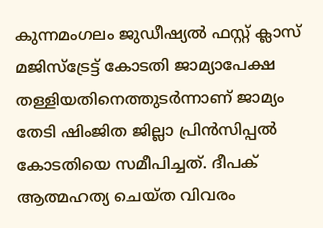കുന്നമംഗലം ജുഡീഷ്യൽ ഫസ്റ്റ് ക്ലാസ് മജിസ്ട്രേട്ട് കോടതി ജാമ്യാപേക്ഷ തള്ളിയതിനെത്തുടർന്നാണ് ജാമ്യം തേടി ഷിംജിത ജില്ലാ പ്രിൻസിപ്പൽ കോടതിയെ സമീപിച്ചത്. ദീപക് ആത്മഹത്യ ചെയ്ത വിവരം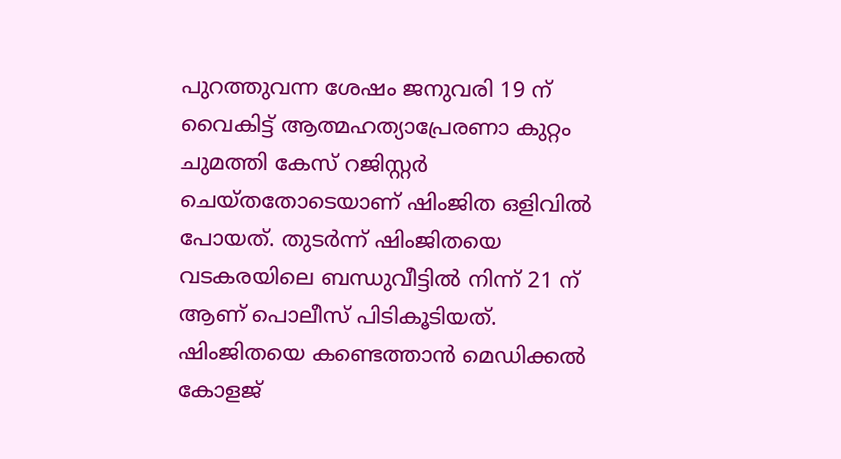പുറത്തുവന്ന ശേഷം ജനുവരി 19 ന് വൈകിട്ട് ആത്മഹത്യാപ്രേരണാ കുറ്റം ചുമത്തി കേസ് റജിസ്റ്റർ ചെയ്തതോടെയാണ് ഷിംജിത ഒളിവിൽ പോയത്. തുടർന്ന് ഷിംജിതയെ വടകരയിലെ ബന്ധുവീട്ടിൽ നിന്ന് 21 ന് ആണ് പൊലീസ് പിടികൂടിയത്. ഷിംജിതയെ കണ്ടെത്താൻ മെഡിക്കൽ കോളജ്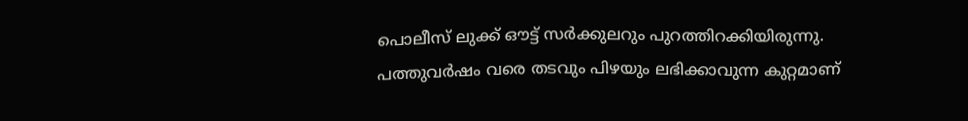പൊലീസ് ലുക്ക് ഔട്ട് സർക്കുലറും പുറത്തിറക്കിയിരുന്നു. പത്തുവർഷം വരെ തടവും പിഴയും ലഭിക്കാവുന്ന കുറ്റമാണ്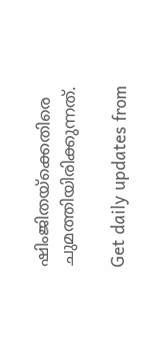ഷിംജിതയ്ക്കെതിരെ ചുമത്തിയിരിക്കുന്നത്.

Get daily updates from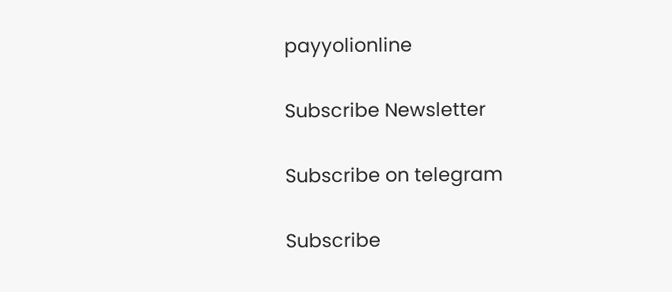payyolionline

Subscribe Newsletter

Subscribe on telegram

Subscribe